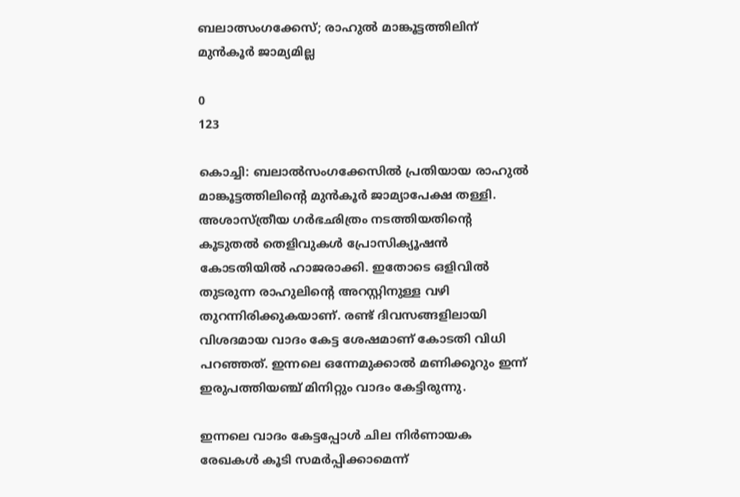ബലാത്സംഗക്കേസ്; രാഹുല്‍ മാങ്കൂട്ടത്തിലിന് മുൻകൂര്‍ ജാമ്യമില്ല

0
123

കൊച്ചി: ബലാല്‍സംഗക്കേസില്‍ പ്രതിയായ രാഹുല്‍ മാങ്കൂട്ടത്തിലിന്റെ മുന്‍കൂര്‍ ജാമ്യാപേക്ഷ തള്ളി. അശാസ്ത്രീയ ഗര്‍ഭഛിത്രം നടത്തിയതിന്റെ കൂടുതല്‍ തെളിവുകള്‍ പ്രോസിക്യൂഷന്‍ കോടതിയില്‍ ഹാജരാക്കി. ഇതോടെ ഒളിവില്‍ തുടരുന്ന രാഹുലിന്റെ അറസ്റ്റിനുള്ള വഴി തുറന്നിരിക്കുകയാണ്. രണ്ട് ദിവസങ്ങളിലായി വിശദമായ വാദം കേട്ട ശേഷമാണ് കോടതി വിധി പറഞ്ഞത്. ഇന്നലെ ഒന്നേമുക്കാല്‍ മണിക്കൂറും ഇന്ന് ഇരുപത്തിയഞ്ച് മിനിറ്റും വാദം കേട്ടിരുന്നു.

ഇന്നലെ വാദം കേട്ടപ്പോള്‍ ചില നിർണായക രേഖകള്‍ കൂടി സമർപ്പിക്കാമെന്ന്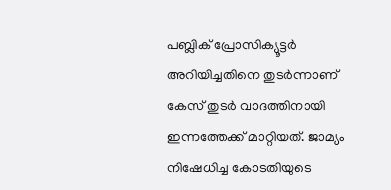പബ്ലിക് പ്രോസിക്യൂട്ടർ അറിയിച്ചതിനെ തുടർന്നാണ് കേസ് തുടർ വാദത്തിനായി ഇന്നത്തേക്ക് മാറ്റിയത്. ജാമ്യം നിഷേധിച്ച കോടതിയുടെ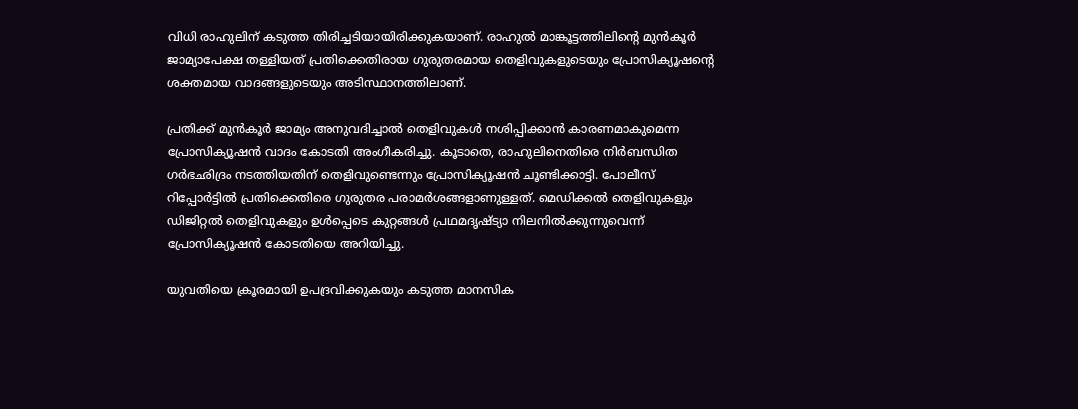വിധി രാഹുലിന് കടുത്ത തിരിച്ചടിയായിരിക്കുകയാണ്. രാഹുല്‍ മാങ്കൂട്ടത്തിലിന്റെ മുൻകൂർ ജാമ്യാപേക്ഷ തള്ളിയത് പ്രതിക്കെതിരായ ഗുരുതരമായ തെളിവുകളുടെയും പ്രോസിക്യൂഷൻ്റെ ശക്തമായ വാദങ്ങളുടെയും അടിസ്ഥാനത്തിലാണ്.

പ്രതിക്ക് മുൻകൂർ ജാമ്യം അനുവദിച്ചാല്‍ തെളിവുകള്‍ നശിപ്പിക്കാൻ കാരണമാകുമെന്ന പ്രോസിക്യൂഷൻ വാദം കോടതി അംഗീകരിച്ചു. കൂടാതെ, രാഹുലിനെതിരെ നിർബന്ധിത ഗർഭഛിദ്രം നടത്തിയതിന് തെളിവുണ്ടെന്നും പ്രോസിക്യൂഷൻ ചൂണ്ടിക്കാട്ടി. പോലീസ് റിപ്പോർട്ടില്‍ പ്രതിക്കെതിരെ ഗുരുതര പരാമർശങ്ങളാണുള്ളത്. മെഡിക്കല്‍ തെളിവുകളും ഡിജിറ്റല്‍ തെളിവുകളും ഉള്‍പ്പെടെ കുറ്റങ്ങള്‍ പ്രഥമദൃഷ്ട്യാ നിലനില്‍ക്കുന്നുവെന്ന് പ്രോസിക്യൂഷൻ കോടതിയെ അറിയിച്ചു.

യുവതിയെ ക്രൂരമായി ഉപദ്രവിക്കുകയും കടുത്ത മാനസിക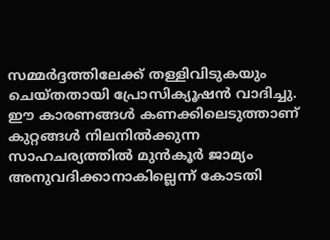സമ്മർദ്ദത്തിലേക്ക് തള്ളിവിടുകയും ചെയ്തതായി പ്രോസിക്യൂഷൻ വാദിച്ചു. ഈ കാരണങ്ങള്‍ കണക്കിലെടുത്താണ് കുറ്റങ്ങള്‍ നിലനില്‍ക്കുന്ന സാഹചര്യത്തില്‍ മുൻകൂർ ജാമ്യം അനുവദിക്കാനാകില്ലെന്ന് കോടതി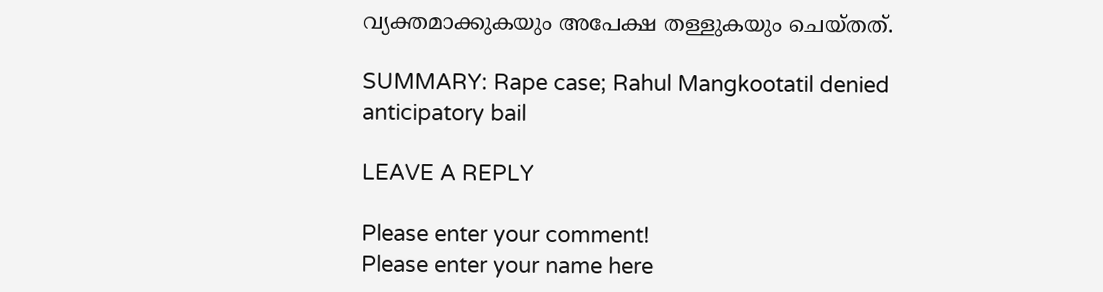വ്യക്തമാക്കുകയും അപേക്ഷ തള്ളുകയും ചെയ്തത്.

SUMMARY: Rape case; Rahul Mangkootatil denied anticipatory bail

LEAVE A REPLY

Please enter your comment!
Please enter your name here